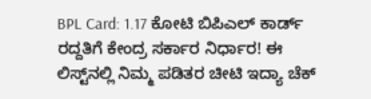BPL Card: 1.17 ಕೋಟಿ ಬಿಪಿಎಲ್ ಕಾರ್ಡ್ ರದ್ದತಿಗೆ ಕೇಂದ್ರ ಸರ್ಕಾರ ನಿರ್ಧಾರ! ಈ ಲಿಸ್ಟ್‌ನಲ್ಲಿ ನಿಮ್ಮ ಪಡಿತರ ಚೀಟಿ ಇದ್ಯಾ ಚೆಕ್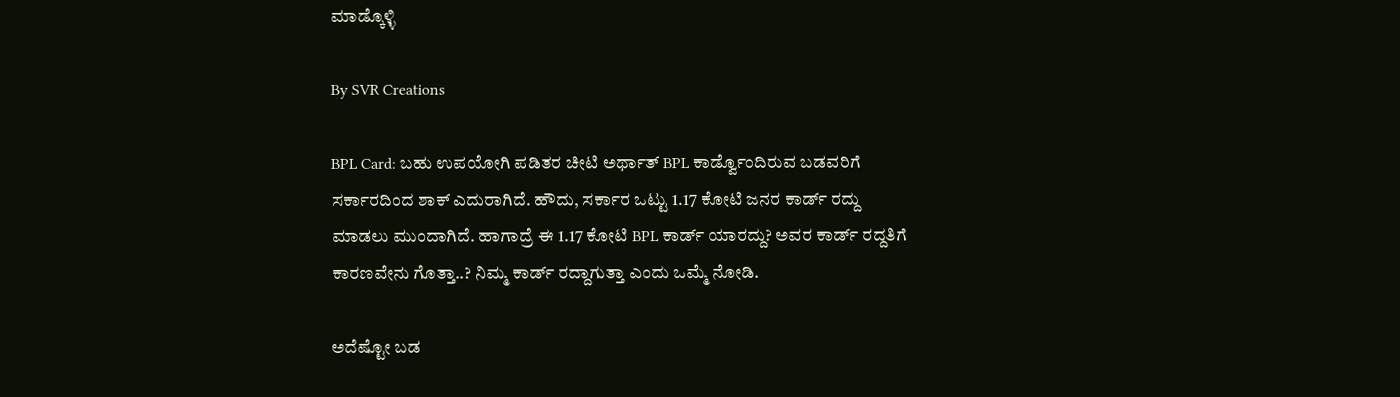ಮಾಡ್ಕೊಳ್ಳಿ

By SVR Creations

BPL Card: ಬಹು ಉಪಯೋಗಿ ಪಡಿತರ ಚೀಟಿ ಅರ್ಥಾತ್ BPL ಕಾರ್ಡ್ವೊಂದಿರುವ ಬಡವರಿಗೆ ಸರ್ಕಾರದಿಂದ ಶಾಕ್ ಎದುರಾಗಿದೆ. ಹೌದು, ಸರ್ಕಾರ ಒಟ್ಟು 1.17 ಕೋಟಿ ಜನರ ಕಾರ್ಡ್ ರದ್ದು ಮಾಡಲು ಮುಂದಾಗಿದೆ. ಹಾಗಾದ್ರೆ ಈ 1.17 ಕೋಟಿ BPL ಕಾರ್ಡ್ ಯಾರದ್ದು? ಅವರ ಕಾರ್ಡ್ ರದ್ದತಿಗೆ ಕಾರಣವೇನು ಗೊತ್ತಾ..? ನಿಮ್ಮ ಕಾರ್ಡ್ ರದ್ದಾಗುತ್ತಾ ಎಂದು ಒಮ್ಮೆ ನೋಡಿ.

ಅದೆಷ್ಟೋ ಬಡ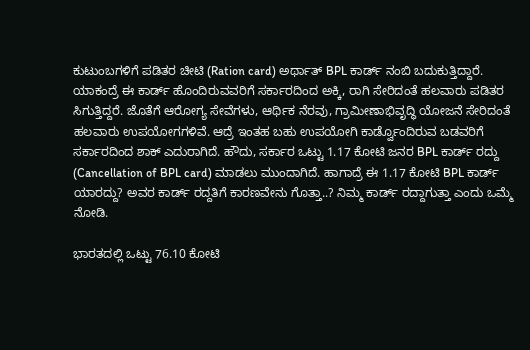ಕುಟುಂಬಗಳಿಗೆ ಪಡಿತರ ಚೀಟಿ (Ration card) ಅರ್ಥಾತ್ BPL ಕಾರ್ಡ್ ನಂಬಿ ಬದುಕುತ್ತಿದ್ದಾರೆ. ಯಾಕಂದ್ರೆ ಈ ಕಾರ್ಡ್ ಹೊಂದಿರುವವರಿಗೆ ಸರ್ಕಾರದಿಂದ ಅಕ್ಕಿ, ರಾಗಿ ಸೇರಿದಂತೆ ಹಲವಾರು ಪಡಿತರ ಸಿಗುತ್ತಿದ್ದರೆ. ಜೊತೆಗೆ ಆರೋಗ್ಯ ಸೇವೆಗಳು, ಆರ್ಥಿಕ ನೆರವು, ಗ್ರಾಮೀಣಾಭಿವೃದ್ಧಿ ಯೋಜನೆ ಸೇರಿದಂತೆ ಹಲವಾರು ಉಪಯೋಗಗಳಿವೆ. ಆದ್ರೆ ಇಂತಹ ಬಹು ಉಪಯೋಗಿ ಕಾರ್ಡ್ವೊಂದಿರುವ ಬಡವರಿಗೆ ಸರ್ಕಾರದಿಂದ ಶಾಕ್ ಎದುರಾಗಿದೆ. ಹೌದು, ಸರ್ಕಾರ ಒಟ್ಟು 1.17 ಕೋಟಿ ಜನರ BPL ಕಾರ್ಡ್ ರದ್ದು (Cancellation of BPL card) ಮಾಡಲು ಮುಂದಾಗಿದೆ. ಹಾಗಾದ್ರೆ ಈ 1.17 ಕೋಟಿ BPL ಕಾರ್ಡ್ ಯಾರದ್ದು? ಅವರ ಕಾರ್ಡ್ ರದ್ದತಿಗೆ ಕಾರಣವೇನು ಗೊತ್ತಾ..? ನಿಮ್ಮ ಕಾರ್ಡ್ ರದ್ದಾಗುತ್ತಾ ಎಂದು ಒಮ್ಮೆ ನೋಡಿ.

ಭಾರತದಲ್ಲಿ ಒಟ್ಟು 76.10 ಕೋಟಿ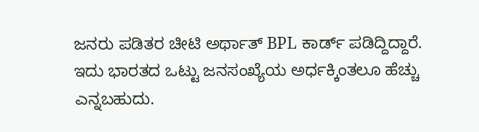ಜನರು ಪಡಿತರ ಚೀಟಿ ಅರ್ಥಾತ್ BPL ಕಾರ್ಡ್ ಪಡಿದ್ದಿದ್ದಾರೆ. ಇದು ಭಾರತದ ಒಟ್ಟು ಜನಸಂಖ್ಯೆಯ ಅರ್ಧಕ್ಕಿಂತಲೂ ಹೆಚ್ಚು ಎನ್ನಬಹುದು.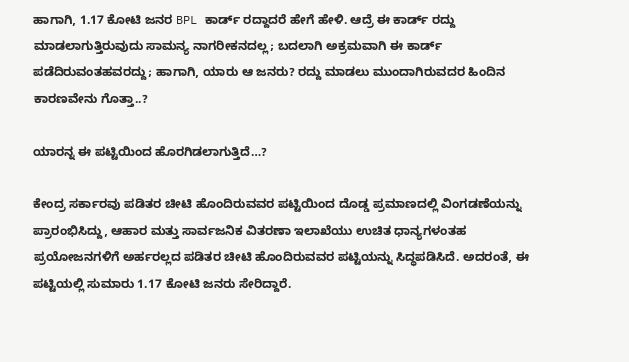ಹಾಗಾಗಿ, 1.17 ಕೋಟಿ ಜನರ BPL ಕಾರ್ಡ್ ರದ್ದಾದರೆ ಹೇಗೆ ಹೇಳಿ. ಆದ್ರೆ ಈ ಕಾರ್ಡ್ ರದ್ದು ಮಾಡಲಾಗುತ್ತಿರುವುದು ಸಾಮನ್ಯ ನಾಗರೀಕನದಲ್ಲ; ಬದಲಾಗಿ ಅಕ್ರಮವಾಗಿ ಈ ಕಾರ್ಡ್ ಪಡೆದಿರುವಂತಹವರದ್ದು; ಹಾಗಾಗಿ, ಯಾರು ಆ ಜನರು? ರದ್ದು ಮಾಡಲು ಮುಂದಾಗಿರುವದರ ಹಿಂದಿನ ಕಾರಣವೇನು ಗೊತ್ತಾ..?

ಯಾರನ್ನ ಈ ಪಟ್ಟಿಯಿಂದ ಹೊರಗಿಡಲಾಗುತ್ತಿದೆ…?

ಕೇಂದ್ರ ಸರ್ಕಾರವು ಪಡಿತರ ಚೀಟಿ ಹೊಂದಿರುವವರ ಪಟ್ಟಿಯಿಂದ ದೊಡ್ಡ ಪ್ರಮಾಣದಲ್ಲಿ ವಿಂಗಡಣೆಯನ್ನು ಪ್ರಾರಂಭಿಸಿದ್ದು, ಆಹಾರ ಮತ್ತು ಸಾರ್ವಜನಿಕ ವಿತರಣಾ ಇಲಾಖೆಯು ಉಚಿತ ಧಾನ್ಯಗಳಂತಹ ಪ್ರಯೋಜನಗಳಿಗೆ ಅರ್ಹರಲ್ಲದ ಪಡಿತರ ಚೀಟಿ ಹೊಂದಿರುವವರ ಪಟ್ಟಿಯನ್ನು ಸಿದ್ಧಪಡಿಸಿದೆ. ಅದರಂತೆ, ಈ ಪಟ್ಟಿಯಲ್ಲಿ ಸುಮಾರು 1.17 ಕೋಟಿ ಜನರು ಸೇರಿದ್ದಾರೆ.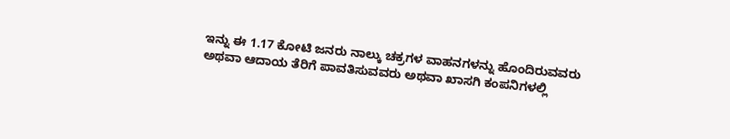ಇನ್ನು ಈ 1.17 ಕೋಟಿ ಜನರು ನಾಲ್ಕು ಚಕ್ರಗಳ ವಾಹನಗಳನ್ನು ಹೊಂದಿರುವವರು ಅಥವಾ ಆದಾಯ ತೆರಿಗೆ ಪಾವತಿಸುವವರು ಅಥವಾ ಖಾಸಗಿ ಕಂಪನಿಗಳಲ್ಲಿ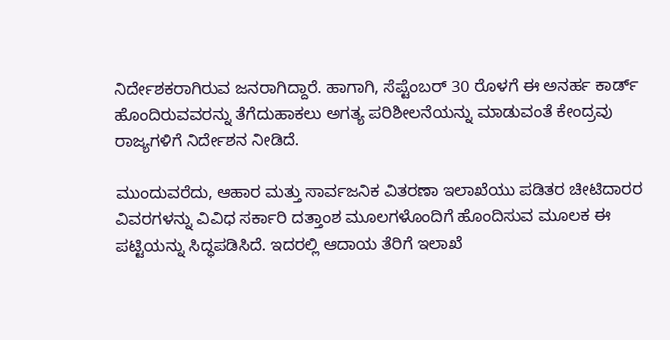ನಿರ್ದೇಶಕರಾಗಿರುವ ಜನರಾಗಿದ್ದಾರೆ. ಹಾಗಾಗಿ, ಸೆಪ್ಟೆಂಬರ್ 30 ರೊಳಗೆ ಈ ಅನರ್ಹ ಕಾರ್ಡ್ ಹೊಂದಿರುವವರನ್ನು ತೆಗೆದುಹಾಕಲು ಅಗತ್ಯ ಪರಿಶೀಲನೆಯನ್ನು ಮಾಡುವಂತೆ ಕೇಂದ್ರವು ರಾಜ್ಯಗಳಿಗೆ ನಿರ್ದೇಶನ ನೀಡಿದೆ.

ಮುಂದುವರೆದು, ಆಹಾರ ಮತ್ತು ಸಾರ್ವಜನಿಕ ವಿತರಣಾ ಇಲಾಖೆಯು ಪಡಿತರ ಚೀಟಿದಾರರ ವಿವರಗಳನ್ನು ವಿವಿಧ ಸರ್ಕಾರಿ ದತ್ತಾಂಶ ಮೂಲಗಳೊಂದಿಗೆ ಹೊಂದಿಸುವ ಮೂಲಕ ಈ ಪಟ್ಟಿಯನ್ನು ಸಿದ್ಧಪಡಿಸಿದೆ. ಇದರಲ್ಲಿ ಆದಾಯ ತೆರಿಗೆ ಇಲಾಖೆ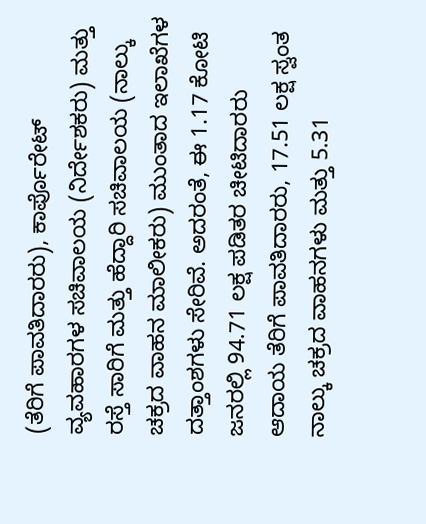(ತೆರಿಗೆ ಪಾವತಿದಾರರು), ಕಾರ್ಪೊರೇಟ್ ವ್ಯವಹಾರಗಳ ಸಚಿವಾಲಯ (ನಿರ್ದೇಶಕರು) ಮತ್ತು ರಸ್ತೆ ಸಾರಿಗೆ ಮತ್ತು ಹೆದ್ದಾರಿ ಸಚಿವಾಲಯ (ನಾಲ್ಕು ಚಕ್ರದ ವಾಹನ ಮಾಲೀಕರು) ಮುಂತಾದ ಇಲಾಖೆಗಳ ದತ್ತಾಂಶಗಳು ಸೇರಿವೆ. ಅದರಂತೆ, ಈ 1.17 ಕೋಟಿ ಜನರಲ್ಲಿ 94.71 ಲಕ್ಷ ಪಡಿತರ ಚೀಟಿದಾರರು ಆದಾಯ ತೆರಿಗೆ ಪಾವತಿದಾರರು, 17.51 ಲಕ್ಷ ಸ್ವಂತ ನಾಲ್ಕು ಚಕ್ರದ ವಾಹನಗಳು ಮತ್ತು 5.31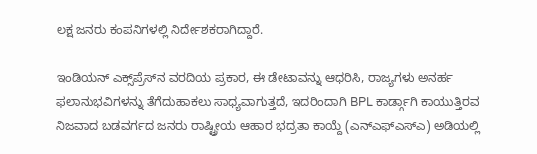ಲಕ್ಷ ಜನರು ಕಂಪನಿಗಳಲ್ಲಿ ನಿರ್ದೇಶಕರಾಗಿದ್ದಾರೆ.

ಇಂಡಿಯನ್ ಎಕ್ಸ್‌ಪ್ರೆಸ್‌ನ ವರದಿಯ ಪ್ರಕಾರ, ಈ ಡೇಟಾವನ್ನು ಆಧರಿಸಿ, ರಾಜ್ಯಗಳು ಅನರ್ಹ ಫಲಾನುಭವಿಗಳನ್ನು ತೆಗೆದುಹಾಕಲು ಸಾಧ್ಯವಾಗುತ್ತದೆ, ಇದರಿಂದಾಗಿ BPL ಕಾರ್ಡ್ಗಾಗಿ ಕಾಯುತ್ತಿರವ ನಿಜವಾದ ಬಡವರ್ಗದ ಜನರು ರಾಷ್ಟ್ರೀಯ ಆಹಾರ ಭದ್ರತಾ ಕಾಯ್ದೆ (ಎನ್‌ಎಫ್‌ಎಸ್‌ಎ) ಅಡಿಯಲ್ಲಿ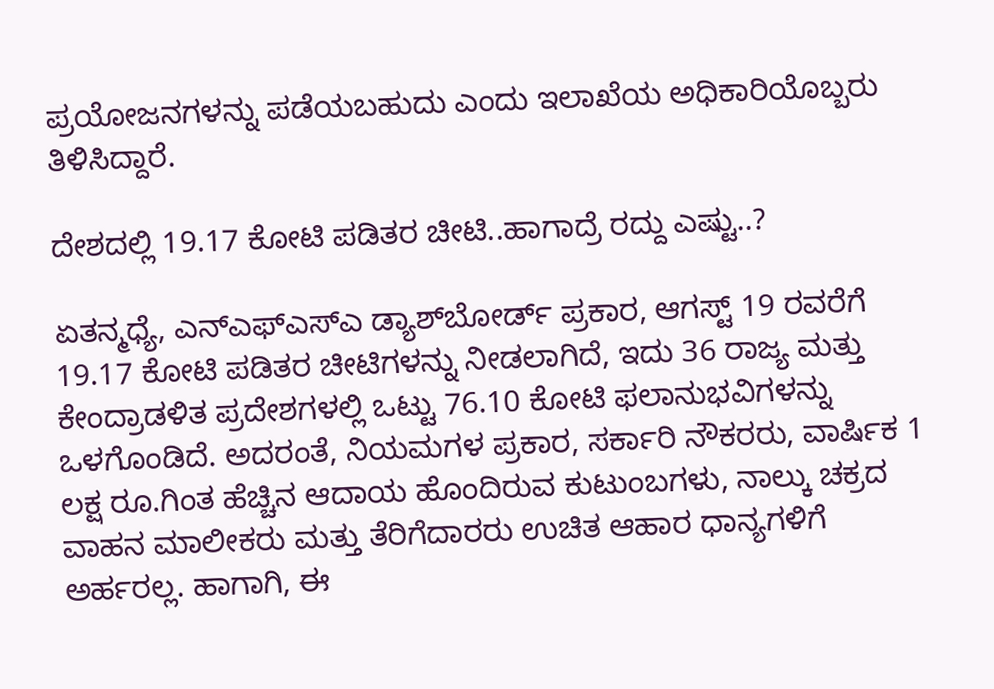ಪ್ರಯೋಜನಗಳನ್ನು ಪಡೆಯಬಹುದು ಎಂದು ಇಲಾಖೆಯ ಅಧಿಕಾರಿಯೊಬ್ಬರು ತಿಳಿಸಿದ್ದಾರೆ.

ದೇಶದಲ್ಲಿ 19.17 ಕೋಟಿ ಪಡಿತರ ಚೀಟಿ..ಹಾಗಾದ್ರೆ ರದ್ದು ಎಷ್ಟು..?

ಏತನ್ಮಧ್ಯೆ, ಎನ್‌ಎಫ್‌ಎಸ್‌ಎ ಡ್ಯಾಶ್‌ಬೋರ್ಡ್ ಪ್ರಕಾರ, ಆಗಸ್ಟ್ 19 ರವರೆಗೆ 19.17 ಕೋಟಿ ಪಡಿತರ ಚೀಟಿಗಳನ್ನು ನೀಡಲಾಗಿದೆ, ಇದು 36 ರಾಜ್ಯ ಮತ್ತು ಕೇಂದ್ರಾಡಳಿತ ಪ್ರದೇಶಗಳಲ್ಲಿ ಒಟ್ಟು 76.10 ಕೋಟಿ ಫಲಾನುಭವಿಗಳನ್ನು ಒಳಗೊಂಡಿದೆ. ಅದರಂತೆ, ನಿಯಮಗಳ ಪ್ರಕಾರ, ಸರ್ಕಾರಿ ನೌಕರರು, ವಾರ್ಷಿಕ 1 ಲಕ್ಷ ರೂ.ಗಿಂತ ಹೆಚ್ಚಿನ ಆದಾಯ ಹೊಂದಿರುವ ಕುಟುಂಬಗಳು, ನಾಲ್ಕು ಚಕ್ರದ ವಾಹನ ಮಾಲೀಕರು ಮತ್ತು ತೆರಿಗೆದಾರರು ಉಚಿತ ಆಹಾರ ಧಾನ್ಯಗಳಿಗೆ ಅರ್ಹರಲ್ಲ. ಹಾಗಾಗಿ, ಈ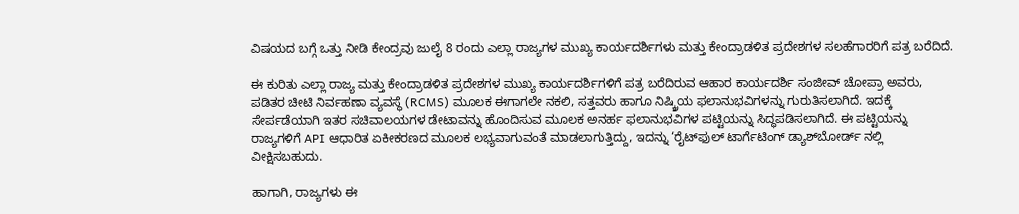ವಿಷಯದ ಬಗ್ಗೆ ಒತ್ತು ನೀಡಿ ಕೇಂದ್ರವು ಜುಲೈ 8 ರಂದು ಎಲ್ಲಾ ರಾಜ್ಯಗಳ ಮುಖ್ಯ ಕಾರ್ಯದರ್ಶಿಗಳು ಮತ್ತು ಕೇಂದ್ರಾಡಳಿತ ಪ್ರದೇಶಗಳ ಸಲಹೆಗಾರರಿಗೆ ಪತ್ರ ಬರೆದಿದೆ.

ಈ ಕುರಿತು ಎಲ್ಲಾ ರಾಜ್ಯ ಮತ್ತು ಕೇಂದ್ರಾಡಳಿತ ಪ್ರದೇಶಗಳ ಮುಖ್ಯ ಕಾರ್ಯದರ್ಶಿಗಳಿಗೆ ಪತ್ರ ಬರೆದಿರುವ ಆಹಾರ ಕಾರ್ಯದರ್ಶಿ ಸಂಜೀವ್ ಚೋಪ್ರಾ ಅವರು, ಪಡಿತರ ಚೀಟಿ ನಿರ್ವಹಣಾ ವ್ಯವಸ್ಥೆ (RCMS) ಮೂಲಕ ಈಗಾಗಲೇ ನಕಲಿ, ಸತ್ತವರು ಹಾಗೂ ನಿಷ್ಕ್ರಿಯ ಫಲಾನುಭವಿಗಳನ್ನು ಗುರುತಿಸಲಾಗಿದೆ. ಇದಕ್ಕೆ ಸೇರ್ಪಡೆಯಾಗಿ ಇತರ ಸಚಿವಾಲಯಗಳ ಡೇಟಾವನ್ನು ಹೊಂದಿಸುವ ಮೂಲಕ ಅನರ್ಹ ಫಲಾನುಭವಿಗಳ ಪಟ್ಟಿಯನ್ನು ಸಿದ್ಧಪಡಿಸಲಾಗಿದೆ. ಈ ಪಟ್ಟಿಯನ್ನು ರಾಜ್ಯಗಳಿಗೆ API ಆಧಾರಿತ ಏಕೀಕರಣದ ಮೂಲಕ ಲಭ್ಯವಾಗುವಂತೆ ಮಾಡಲಾಗುತ್ತಿದ್ದು, ಇದನ್ನು ‘ರೈಟ್‌ಫುಲ್ ಟಾರ್ಗೆಟಿಂಗ್ ಡ್ಯಾಶ್‌ಬೋರ್ಡ್ ನಲ್ಲಿ ವೀಕ್ಷಿಸಬಹುದು.

ಹಾಗಾಗಿ, ರಾಜ್ಯಗಳು ಈ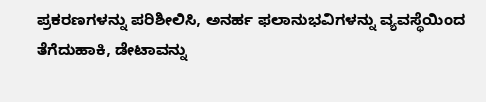ಪ್ರಕರಣಗಳನ್ನು ಪರಿಶೀಲಿಸಿ, ಅನರ್ಹ ಫಲಾನುಭವಿಗಳನ್ನು ವ್ಯವಸ್ಥೆಯಿಂದ ತೆಗೆದುಹಾಕಿ, ಡೇಟಾವನ್ನು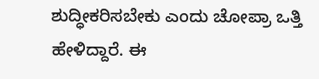ಶುದ್ಧೀಕರಿಸಬೇಕು ಎಂದು ಚೋಪ್ರಾ ಒತ್ತಿ ಹೇಳಿದ್ದಾರೆ. ಈ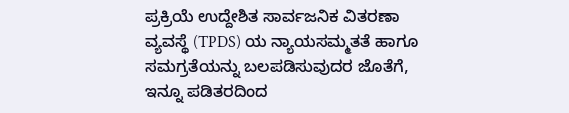ಪ್ರಕ್ರಿಯೆ ಉದ್ದೇಶಿತ ಸಾರ್ವಜನಿಕ ವಿತರಣಾ ವ್ಯವಸ್ಥೆ (TPDS) ಯ ನ್ಯಾಯಸಮ್ಮತತೆ ಹಾಗೂ ಸಮಗ್ರತೆಯನ್ನು ಬಲಪಡಿಸುವುದರ ಜೊತೆಗೆ, ಇನ್ನೂ ಪಡಿತರದಿಂದ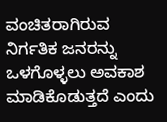ವಂಚಿತರಾಗಿರುವ ನಿರ್ಗತಿಕ ಜನರನ್ನು ಒಳಗೊಳ್ಳಲು ಅವಕಾಶ ಮಾಡಿಕೊಡುತ್ತದೆ ಎಂದು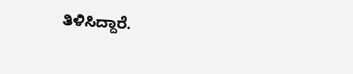ತಿಳಿಸಿದ್ದಾರೆ.